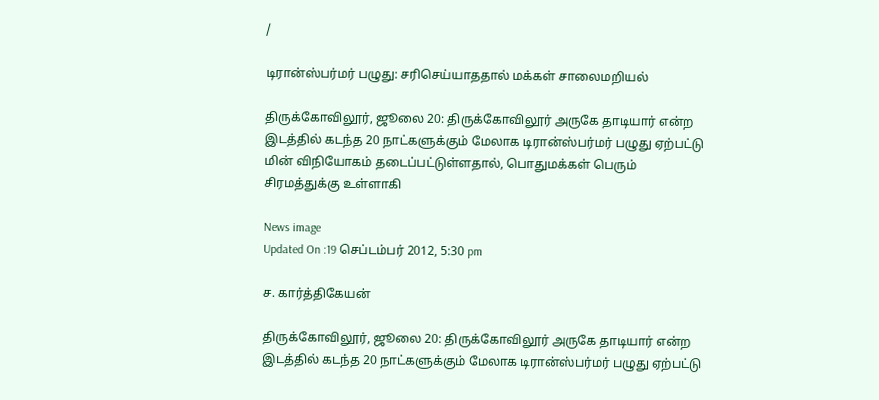/

டிரான்ஸ்பர்மர் பழுது: சரிசெய்யாததால் மக்கள் சாலைமறியல்

திருக்கோவிலூர், ஜூலை 20: திருக்கோவிலூர் அருகே தாடியார் என்ற இடத்தில் கடந்த 20 நாட்களுக்கும் மேலாக டிரான்ஸ்பர்மர் பழுது ஏற்பட்டு மின் விநியோகம் தடைப்பட்டுள்ளதால், பொதுமக்கள் பெரும் சிரமத்துக்கு உள்ளாகி

News image
Updated On :19 செப்டம்பர் 2012, 5:30 pm

ச. கார்த்திகேயன்

திருக்கோவிலூர், ஜூலை 20: திருக்கோவிலூர் அருகே தாடியார் என்ற இடத்தில் கடந்த 20 நாட்களுக்கும் மேலாக டிரான்ஸ்பர்மர் பழுது ஏற்பட்டு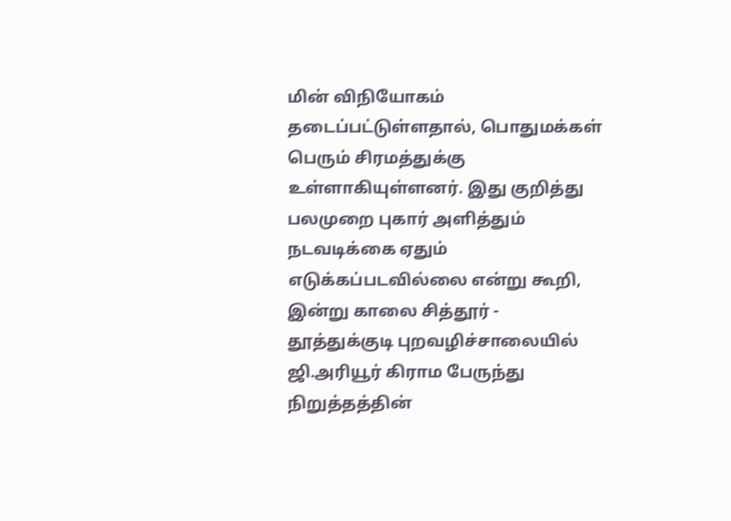மின் விநியோகம் தடைப்பட்டுள்ளதால், பொதுமக்கள் பெரும் சிரமத்துக்கு உள்ளாகியுள்ளனர். இது குறித்து  பலமுறை புகார் அளித்தும் நடவடிக்கை ஏதும் எடுக்கப்படவில்லை என்று கூறி, இன்று காலை சித்தூர் - தூத்துக்குடி புறவழிச்சாலையில் ஜி.அரியூர் கிராம பேருந்து நிறுத்தத்தின்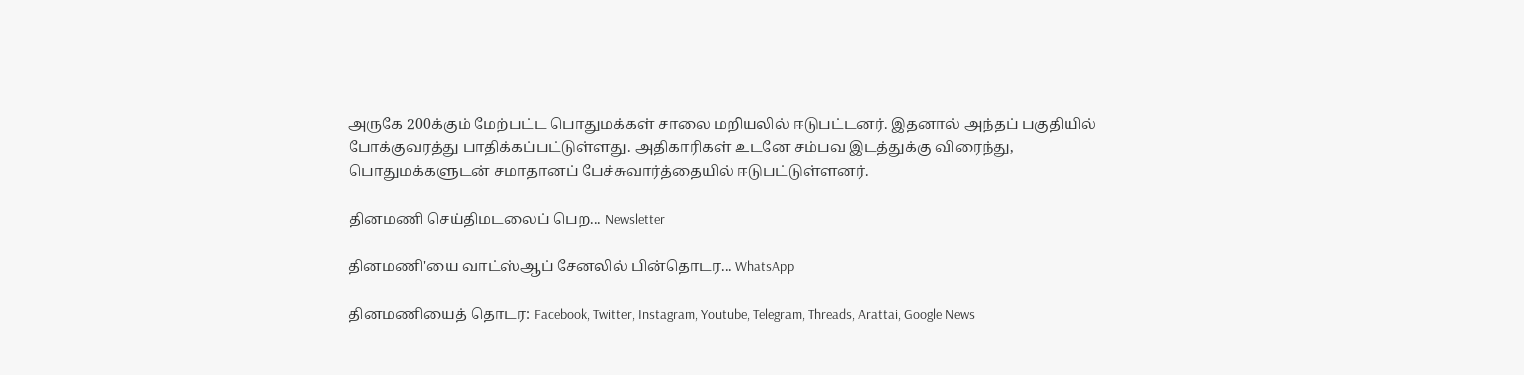அருகே 200க்கும் மேற்பட்ட பொதுமக்கள் சாலை மறியலில் ஈடுபட்டனர். இதனால் அந்தப் பகுதியில் போக்குவரத்து பாதிக்கப்பட்டுள்ளது. அதிகாரிகள் உடனே சம்பவ இடத்துக்கு விரைந்து, பொதுமக்களுடன் சமாதானப் பேச்சுவார்த்தையில் ஈடுபட்டுள்ளனர்.

தினமணி செய்திமடலைப் பெற... Newsletter

தினமணி'யை வாட்ஸ்ஆப் சேனலில் பின்தொடர... WhatsApp

தினமணியைத் தொடர: Facebook, Twitter, Instagram, Youtube, Telegram, Threads, Arattai, Google News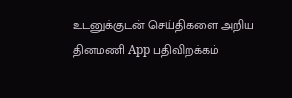உடனுக்குடன் செய்திகளை அறிய தினமணி App பதிவிறக்கம்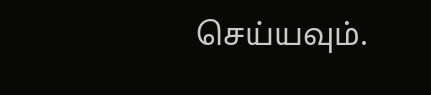செய்யவும்.